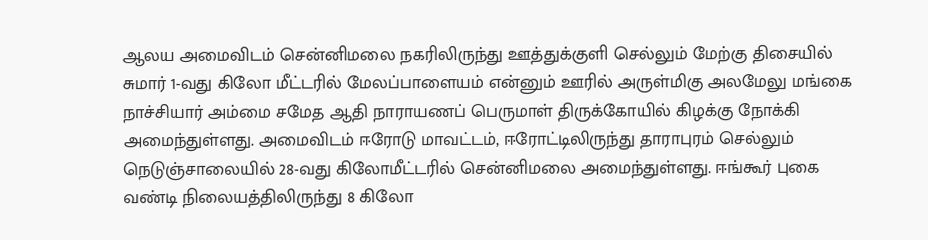ஆலய அமைவிடம் சென்னிமலை நகரிலிருந்து ஊத்துக்குளி செல்லும் மேற்கு திசையில் சுமார் 1-வது கிலோ மீட்டரில் மேலப்பாளையம் என்னும் ஊரில் அருள்மிகு அலமேலு மங்கை நாச்சியார் அம்மை சமேத ஆதி நாராயணப் பெருமாள் திருக்கோயில் கிழக்கு நோக்கி அமைந்துள்ளது. அமைவிடம் ஈரோடு மாவட்டம், ஈரோட்டிலிருந்து தாராபுரம் செல்லும் நெடுஞ்சாலையில் 28-வது கிலோமீட்டரில் சென்னிமலை அமைந்துள்ளது. ஈங்கூர் புகை வண்டி நிலையத்திலிருந்து 8 கிலோ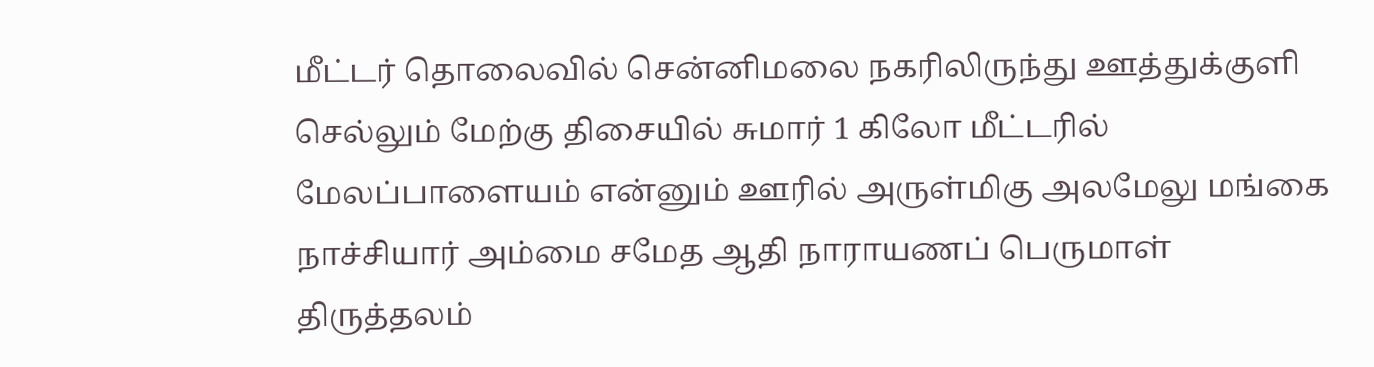மீட்டர் தொலைவில் சென்னிமலை நகரிலிருந்து ஊத்துக்குளி செல்லும் மேற்கு திசையில் சுமார் 1 கிலோ மீட்டரில் மேலப்பாளையம் என்னும் ஊரில் அருள்மிகு அலமேலு மங்கை நாச்சியார் அம்மை சமேத ஆதி நாராயணப் பெருமாள் திருத்தலம்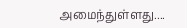அமைந்துள்ளது....